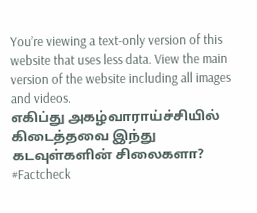You’re viewing a text-only version of this website that uses less data. View the main version of the website including all images and videos.
எகிப்து அகழ்வாராய்ச்சியில் கிடைத்தவை இந்து கடவுள்களின் சிலைகளா? #Factcheck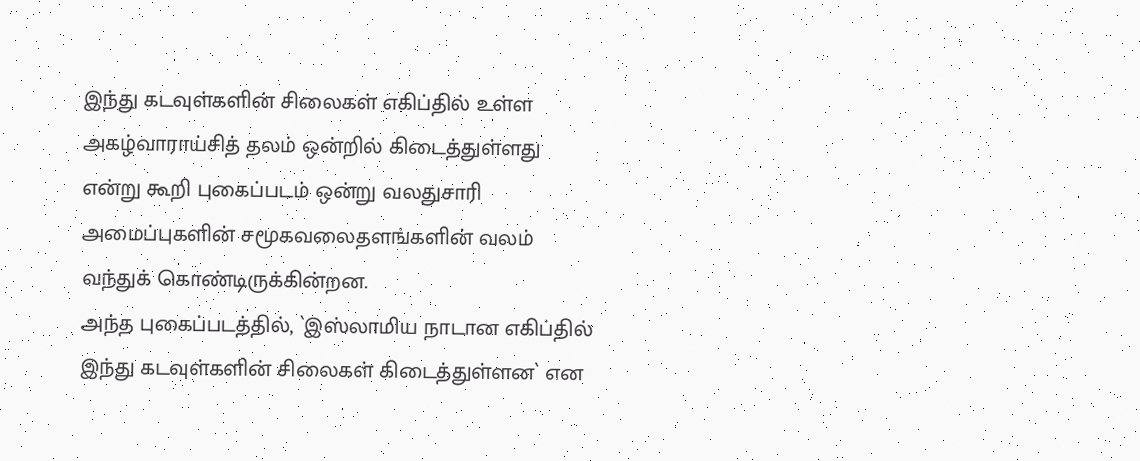இந்து கடவுள்களின் சிலைகள் எகிப்தில் உள்ள அகழ்வாராய்சித் தலம் ஒன்றில் கிடைத்துள்ளது என்று கூறி புகைப்படம் ஒன்று வலதுசாரி அமைப்புகளின் சமூகவலைதளங்களின் வலம் வந்துக் கொண்டிருக்கின்றன.
அந்த புகைப்படத்தில், `இஸ்லாமிய நாடான எகிப்தில் இந்து கடவுள்களின் சிலைகள் கிடைத்துள்ளன` என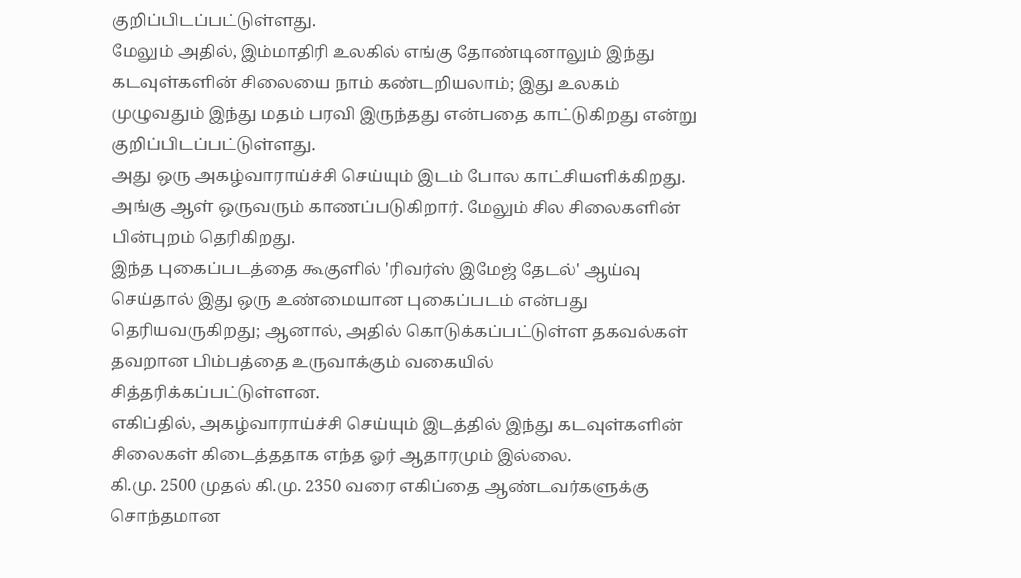குறிப்பிடப்பட்டுள்ளது.
மேலும் அதில், இம்மாதிரி உலகில் எங்கு தோண்டினாலும் இந்து கடவுள்களின் சிலையை நாம் கண்டறியலாம்; இது உலகம் முழுவதும் இந்து மதம் பரவி இருந்தது என்பதை காட்டுகிறது என்று குறிப்பிடப்பட்டுள்ளது.
அது ஒரு அகழ்வாராய்ச்சி செய்யும் இடம் போல காட்சியளிக்கிறது. அங்கு ஆள் ஒருவரும் காணப்படுகிறார். மேலும் சில சிலைகளின் பின்புறம் தெரிகிறது.
இந்த புகைப்படத்தை கூகுளில் 'ரிவர்ஸ் இமேஜ் தேடல்' ஆய்வு செய்தால் இது ஒரு உண்மையான புகைப்படம் என்பது தெரியவருகிறது; ஆனால், அதில் கொடுக்கப்பட்டுள்ள தகவல்கள் தவறான பிம்பத்தை உருவாக்கும் வகையில் சித்தரிக்கப்பட்டுள்ளன.
எகிப்தில், அகழ்வாராய்ச்சி செய்யும் இடத்தில் இந்து கடவுள்களின் சிலைகள் கிடைத்ததாக எந்த ஓர் ஆதாரமும் இல்லை.
கி.மு. 2500 முதல் கி.மு. 2350 வரை எகிப்தை ஆண்டவர்களுக்கு சொந்தமான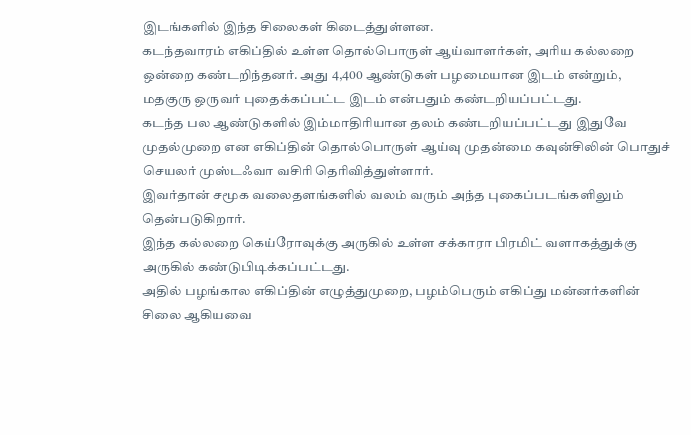இடங்களில் இந்த சிலைகள் கிடைத்துள்ளன.
கடந்தவாரம் எகிப்தில் உள்ள தொல்பொருள் ஆய்வாளர்கள், அரிய கல்லறை ஒன்றை கண்டறிந்தனர். அது 4,400 ஆண்டுகள் பழமையான இடம் என்றும், மதகுரு ஒருவர் புதைக்கப்பட்ட இடம் என்பதும் கண்டறியப்பட்டது.
கடந்த பல ஆண்டுகளில் இம்மாதிரியான தலம் கண்டறியப்பட்டது இதுவே முதல்முறை என எகிப்தின் தொல்பொருள் ஆய்வு முதன்மை கவுன்சிலின் பொதுச் செயலர் முஸ்டஃவா வசிரி தெரிவித்துள்ளார்.
இவர்தான் சமூக வலைதளங்களில் வலம் வரும் அந்த புகைப்படங்களிலும் தென்படுகிறார்.
இந்த கல்லறை கெய்ரோவுக்கு அருகில் உள்ள சக்காரா பிரமிட் வளாகத்துக்கு அருகில் கண்டுபிடிக்கப்பட்டது.
அதில் பழங்கால எகிப்தின் எழுத்துமுறை, பழம்பெரும் எகிப்து மன்னர்களின் சிலை ஆகியவை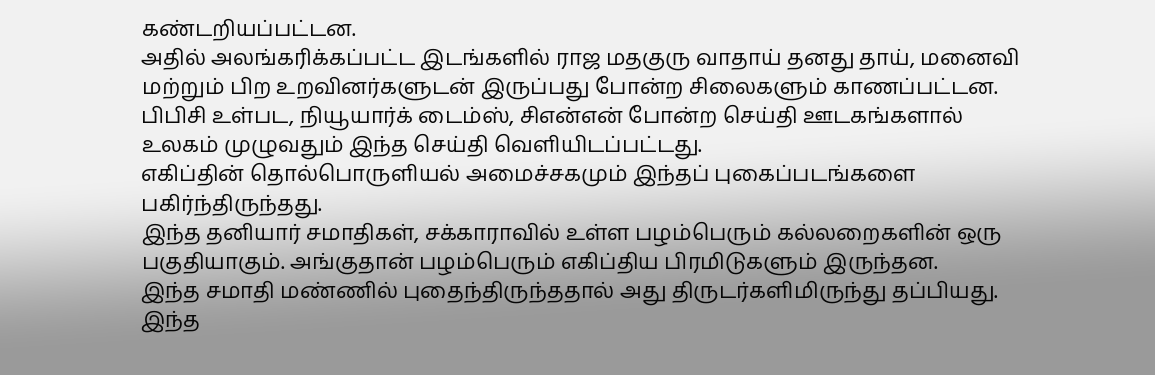கண்டறியப்பட்டன.
அதில் அலங்கரிக்கப்பட்ட இடங்களில் ராஜ மதகுரு வாதாய் தனது தாய், மனைவி மற்றும் பிற உறவினர்களுடன் இருப்பது போன்ற சிலைகளும் காணப்பட்டன.
பிபிசி உள்பட, நியூயார்க் டைம்ஸ், சிஎன்என் போன்ற செய்தி ஊடகங்களால் உலகம் முழுவதும் இந்த செய்தி வெளியிடப்பட்டது.
எகிப்தின் தொல்பொருளியல் அமைச்சகமும் இந்தப் புகைப்படங்களை பகிர்ந்திருந்தது.
இந்த தனியார் சமாதிகள், சக்காராவில் உள்ள பழம்பெரும் கல்லறைகளின் ஒரு பகுதியாகும். அங்குதான் பழம்பெரும் எகிப்திய பிரமிடுகளும் இருந்தன.
இந்த சமாதி மண்ணில் புதைந்திருந்ததால் அது திருடர்களிமிருந்து தப்பியது. இந்த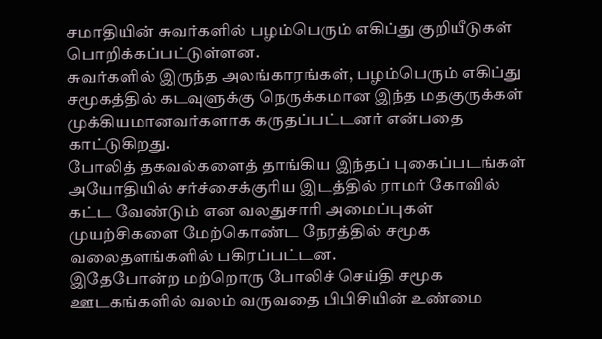சமாதியின் சுவர்களில் பழம்பெரும் எகிப்து குறியீடுகள் பொறிக்கப்பட்டுள்ளன.
சுவர்களில் இருந்த அலங்காரங்கள், பழம்பெரும் எகிப்து சமூகத்தில் கடவுளுக்கு நெருக்கமான இந்த மதகுருக்கள் முக்கியமானவர்களாக கருதப்பட்டனர் என்பதை காட்டுகிறது.
போலித் தகவல்களைத் தாங்கிய இந்தப் புகைப்படங்கள் அயோதியில் சர்ச்சைக்குரிய இடத்தில் ராமர் கோவில் கட்ட வேண்டும் என வலதுசாரி அமைப்புகள் முயற்சிகளை மேற்கொண்ட நேரத்தில் சமூக வலைதளங்களில் பகிரப்பட்டன.
இதேபோன்ற மற்றொரு போலிச் செய்தி சமூக ஊடகங்களில் வலம் வருவதை பிபிசியின் உண்மை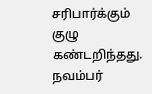சரிபார்க்கும் குழு கண்டறிந்தது.
நவம்பர்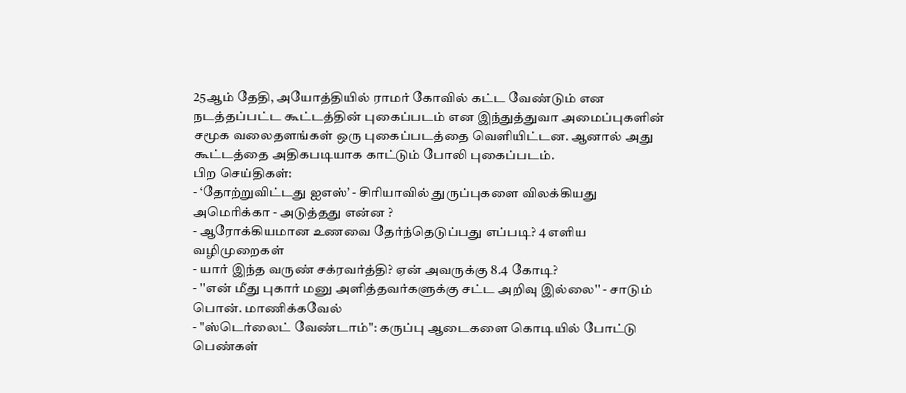25ஆம் தேதி, அயோத்தியில் ராமர் கோவில் கட்ட வேண்டும் என நடத்தப்பட்ட கூட்டத்தின் புகைப்படம் என இந்துத்துவா அமைப்புகளின் சமூக வலைதளங்கள் ஒரு புகைப்படத்தை வெளியிட்டன. ஆனால் அது கூட்டத்தை அதிகபடியாக காட்டும் போலி புகைப்படம்.
பிற செய்திகள்:
- ‘தோற்றுவிட்டது ஐஎஸ்’ - சிரியாவில் துருப்புகளை விலக்கியது அமெரிக்கா - அடுத்தது என்ன ?
- ஆரோக்கியமான உணவை தேர்ந்தெடுப்பது எப்படி? 4 எளிய வழிமுறைகள்
- யார் இந்த வருண் சக்ரவர்த்தி? ஏன் அவருக்கு 8.4 கோடி?
- ''என் மீது புகார் மனு அளித்தவர்களுக்கு சட்ட அறிவு இல்லை'' - சாடும் பொன். மாணிக்கவேல்
- "ஸ்டெர்லைட் வேண்டாம்": கருப்பு ஆடைகளை கொடியில் போட்டு பெண்கள்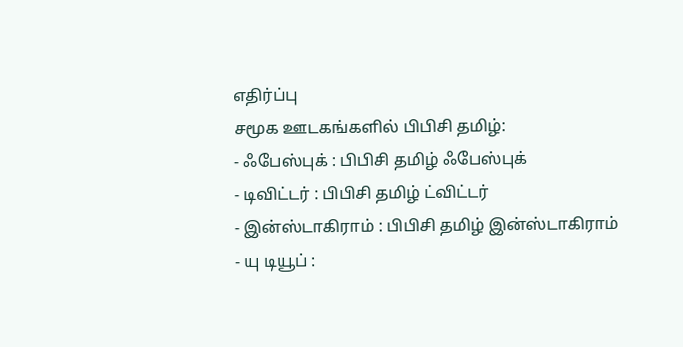எதிர்ப்பு
சமூக ஊடகங்களில் பிபிசி தமிழ்:
- ஃபேஸ்புக் : பிபிசி தமிழ் ஃபேஸ்புக்
- டிவிட்டர் : பிபிசி தமிழ் ட்விட்டர்
- இன்ஸ்டாகிராம் : பிபிசி தமிழ் இன்ஸ்டாகிராம்
- யு டியூப் :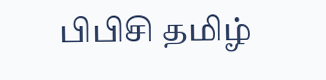பிபிசி தமிழ்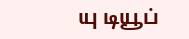யு டியூப்